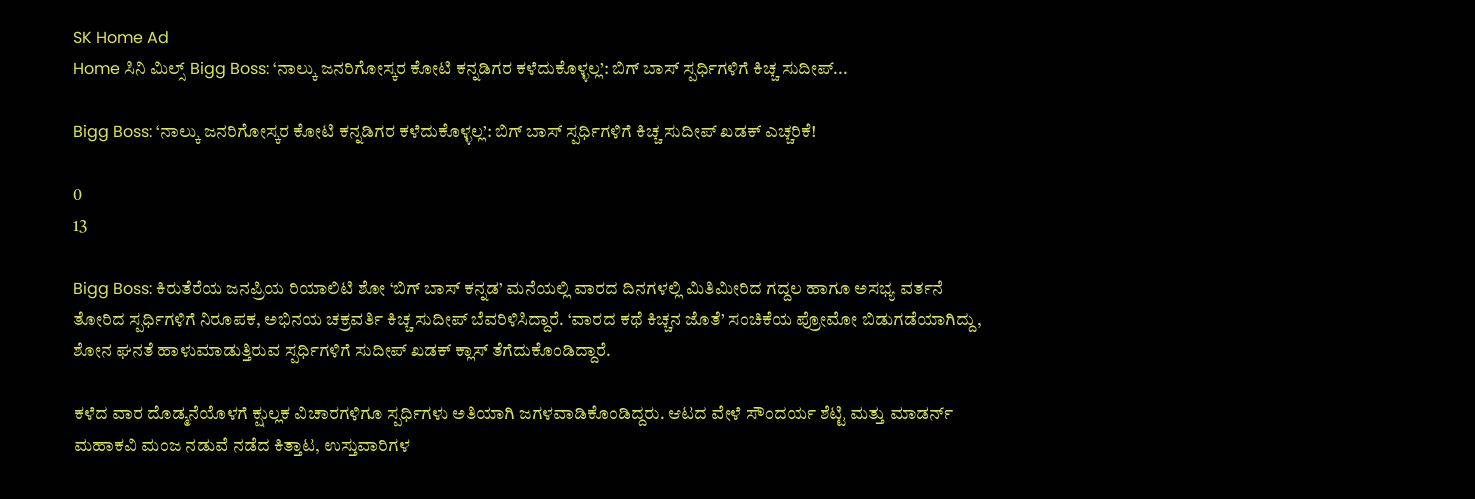SK Home Ad
Home ಸಿನಿ ಮಿಲ್ಸ್ Bigg Boss: ‘ನಾಲ್ಕು ಜನರಿಗೋಸ್ಕರ ಕೋಟಿ ಕನ್ನಡಿಗರ ಕಳೆದುಕೊಳ್ಳಲ್ಲ’: ಬಿಗ್ ಬಾಸ್ ಸ್ಪರ್ಧಿಗಳಿಗೆ ಕಿಚ್ಚ ಸುದೀಪ್...

Bigg Boss: ‘ನಾಲ್ಕು ಜನರಿಗೋಸ್ಕರ ಕೋಟಿ ಕನ್ನಡಿಗರ ಕಳೆದುಕೊಳ್ಳಲ್ಲ’: ಬಿಗ್ ಬಾಸ್ ಸ್ಪರ್ಧಿಗಳಿಗೆ ಕಿಚ್ಚ ಸುದೀಪ್ ಖಡಕ್ ಎಚ್ಚರಿಕೆ!

0
13

Bigg Boss: ಕಿರುತೆರೆಯ ಜನಪ್ರಿಯ ರಿಯಾಲಿಟಿ ಶೋ ‘ಬಿಗ್ ಬಾಸ್ ಕನ್ನಡ’ ಮನೆಯಲ್ಲಿ ವಾರದ ದಿನಗಳಲ್ಲಿ ಮಿತಿಮೀರಿದ ಗದ್ದಲ ಹಾಗೂ ಅಸಭ್ಯ ವರ್ತನೆ ತೋರಿದ ಸ್ಪರ್ಧಿಗಳಿಗೆ ನಿರೂಪಕ, ಅಭಿನಯ ಚಕ್ರವರ್ತಿ ಕಿಚ್ಚ ಸುದೀಪ್ ಬೆವರಿಳಿಸಿದ್ದಾರೆ. ‘ವಾರದ ಕಥೆ ಕಿಚ್ಚನ ಜೊತೆ’ ಸಂಚಿಕೆಯ ಪ್ರೋಮೋ ಬಿಡುಗಡೆಯಾಗಿದ್ದು, ಶೋನ ಘನತೆ ಹಾಳುಮಾಡುತ್ತಿರುವ ಸ್ಪರ್ಧಿಗಳಿಗೆ ಸುದೀಪ್ ಖಡಕ್ ಕ್ಲಾಸ್ ತೆಗೆದುಕೊಂಡಿದ್ದಾರೆ.

ಕಳೆದ ವಾರ ದೊಡ್ಮನೆಯೊಳಗೆ ಕ್ಷುಲ್ಲಕ ವಿಚಾರಗಳಿಗೂ ಸ್ಪರ್ಧಿಗಳು ಅತಿಯಾಗಿ ಜಗಳವಾಡಿಕೊಂಡಿದ್ದರು. ಆಟದ ವೇಳೆ ಸೌಂದರ್ಯ ಶೆಟ್ಟಿ ಮತ್ತು ಮಾಡರ್ನ್ ಮಹಾಕವಿ ಮಂಜ ನಡುವೆ ನಡೆದ ಕಿತ್ತಾಟ, ಉಸ್ತುವಾರಿಗಳ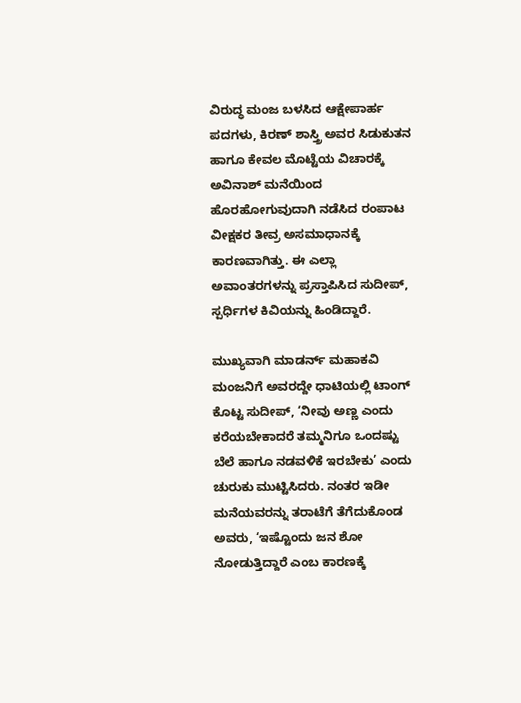ವಿರುದ್ಧ ಮಂಜ ಬಳಸಿದ ಆಕ್ಷೇಪಾರ್ಹ ಪದಗಳು, ಕಿರಣ್ ಶಾಸ್ತ್ರಿ ಅವರ ಸಿಡುಕುತನ ಹಾಗೂ ಕೇವಲ ಮೊಟ್ಟೆಯ ವಿಚಾರಕ್ಕೆ ಅವಿನಾಶ್ ಮನೆಯಿಂದ ಹೊರಹೋಗುವುದಾಗಿ ನಡೆಸಿದ ರಂಪಾಟ ವೀಕ್ಷಕರ ತೀವ್ರ ಅಸಮಾಧಾನಕ್ಕೆ ಕಾರಣವಾಗಿತ್ತು. ಈ ಎಲ್ಲಾ ಅವಾಂತರಗಳನ್ನು ಪ್ರಸ್ತಾಪಿಸಿದ ಸುದೀಪ್, ಸ್ಪರ್ಧಿಗಳ ಕಿವಿಯನ್ನು ಹಿಂಡಿದ್ದಾರೆ.

ಮುಖ್ಯವಾಗಿ ಮಾಡರ್ನ್ ಮಹಾಕವಿ ಮಂಜನಿಗೆ ಅವರದ್ದೇ ಧಾಟಿಯಲ್ಲಿ ಟಾಂಗ್ ಕೊಟ್ಟ ಸುದೀಪ್, ‘ನೀವು ಅಣ್ಣ ಎಂದು ಕರೆಯಬೇಕಾದರೆ ತಮ್ಮನಿಗೂ ಒಂದಷ್ಟು ಬೆಲೆ ಹಾಗೂ ನಡವಳಿಕೆ ಇರಬೇಕು’ ಎಂದು ಚುರುಕು ಮುಟ್ಟಿಸಿದರು. ನಂತರ ಇಡೀ ಮನೆಯವರನ್ನು ತರಾಟೆಗೆ ತೆಗೆದುಕೊಂಡ ಅವರು, ‘ಇಷ್ಟೊಂದು ಜನ ಶೋ ನೋಡುತ್ತಿದ್ದಾರೆ ಎಂಬ ಕಾರಣಕ್ಕೆ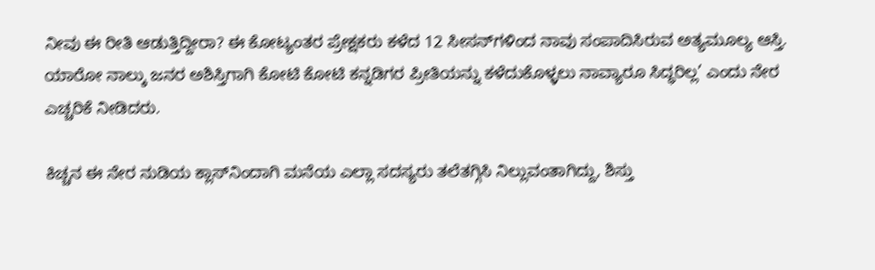ನೀವು ಈ ರೀತಿ ಆಡುತ್ತಿದ್ದೀರಾ? ಈ ಕೋಟ್ಯಂತರ ಪ್ರೇಕ್ಷಕರು ಕಳೆದ 12 ಸೀಸನ್‌ಗಳಿಂದ ನಾವು ಸಂಪಾದಿಸಿರುವ ಅತ್ಯಮೂಲ್ಯ ಆಸ್ತಿ. ಯಾರೋ ನಾಲ್ಕು ಜನರ ಅಶಿಸ್ತಿಗಾಗಿ ಕೋಟಿ ಕೋಟಿ ಕನ್ನಡಿಗರ ಪ್ರೀತಿಯನ್ನು ಕಳೆದುಕೊಳ್ಳಲು ನಾವ್ಯಾರೂ ಸಿದ್ಧರಿಲ್ಲ’ ಎಂದು ನೇರ ಎಚ್ಚರಿಕೆ ನೀಡಿದರು.

ಕಿಚ್ಚನ ಈ ನೇರ ನುಡಿಯ ಕ್ಲಾಸ್‌ನಿಂದಾಗಿ ಮನೆಯ ಎಲ್ಲಾ ಸದಸ್ಯರು ತಲೆತಗ್ಗಿಸಿ ನಿಲ್ಲುವಂತಾಗಿದ್ದು, ಶಿಸ್ತು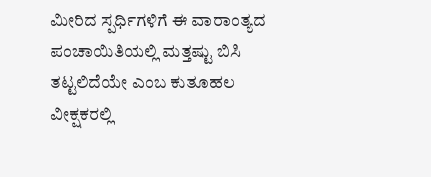ಮೀರಿದ ಸ್ಪರ್ಧಿಗಳಿಗೆ ಈ ವಾರಾಂತ್ಯದ ಪಂಚಾಯಿತಿಯಲ್ಲಿ ಮತ್ತಷ್ಟು ಬಿಸಿ ತಟ್ಟಲಿದೆಯೇ ಎಂಬ ಕುತೂಹಲ ವೀಕ್ಷಕರಲ್ಲಿ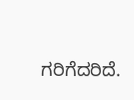ಗರಿಗೆದರಿದೆ.